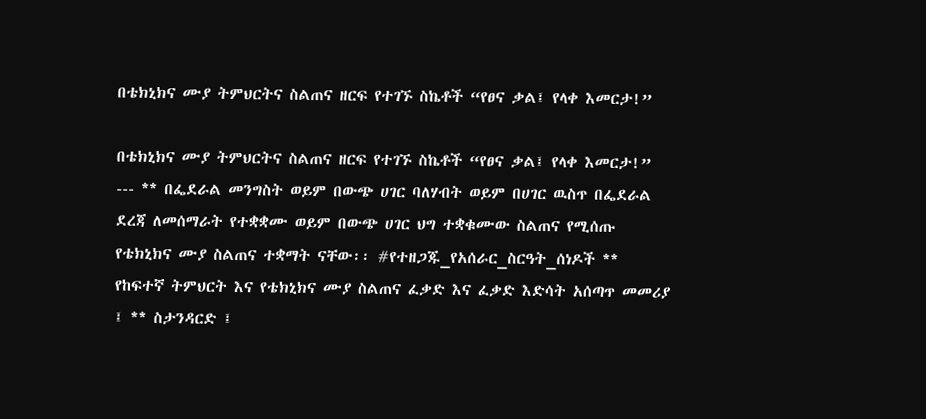በቴክኒክና ሙያ ትምህርትና ስልጠና ዘርፍ የተገኙ ስኬቶች “የፀና ቃል፤ የላቀ እመርታ!”

በቴክኒክና ሙያ ትምህርትና ስልጠና ዘርፍ የተገኙ ስኬቶች “የፀና ቃል፤ የላቀ እመርታ!” --- ** በፌደራል መንግስት ወይም በውጭ ሀገር ባለሃብት ወይም በሀገር ዉስጥ በፌደራል ደረጃ ለመሰማራት የተቋቋሙ ወይም በውጭ ሀገር ህግ ተቋቁሙው ስልጠና የሚሰጡ የቴክኒክና ሙያ ስልጠና ተቋማት ናቸው፡፡ #የተዘጋጁ_የአሰራር_ስርዓት_ሰነዶች ** የከፍተኛ ትምህርት እና የቴክኒክና ሙያ ስልጠና ፈቃድ እና ፈቃድ እድሳት አሰጣጥ መመሪያ ፤ ** ስታንዳርድ ፤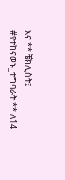እና ** ቼክሊስት፤ #የተከናወኑ_ተግባራት ** ለ14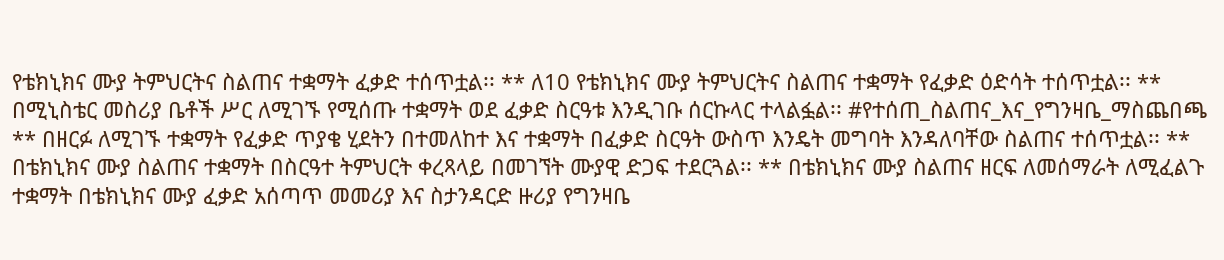የቴክኒክና ሙያ ትምህርትና ስልጠና ተቋማት ፈቃድ ተሰጥቷል፡፡ ** ለ10 የቴክኒክና ሙያ ትምህርትና ስልጠና ተቋማት የፈቃድ ዕድሳት ተሰጥቷል፡፡ ** በሚኒስቴር መስሪያ ቤቶች ሥር ለሚገኙ የሚሰጡ ተቋማት ወደ ፈቃድ ስርዓቱ እንዲገቡ ሰርኩላር ተላልፏል፡፡ #የተሰጠ_ስልጠና_እና_የግንዛቤ_ማስጨበጫ ** በዘርፉ ለሚገኙ ተቋማት የፈቃድ ጥያቄ ሂደትን በተመለከተ እና ተቋማት በፈቃድ ስርዓት ውስጥ እንዴት መግባት እንዳለባቸው ስልጠና ተሰጥቷል፡፡ ** በቴክኒክና ሙያ ስልጠና ተቋማት በስርዓተ ትምህርት ቀረጻላይ በመገኘት ሙያዊ ድጋፍ ተደርጓል፡፡ ** በቴክኒክና ሙያ ስልጠና ዘርፍ ለመሰማራት ለሚፈልጉ ተቋማት በቴክኒክና ሙያ ፈቃድ አሰጣጥ መመሪያ እና ስታንዳርድ ዙሪያ የግንዛቤ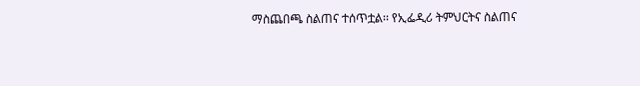ማስጨበጫ ስልጠና ተሰጥቷል፡፡ የኢፌዲሪ ትምህርትና ስልጠና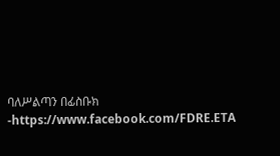ባለሥልጣን በፊስቡክ -https://www.facebook.com/FDRE.ETA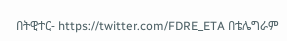በትዊተር- https://twitter.com/FDRE_ETA በቴሌግራም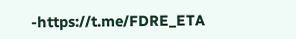-https://t.me/FDRE_ETA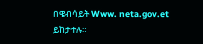በዌብሳይት Www. neta.gov.et ይከታተሉ።